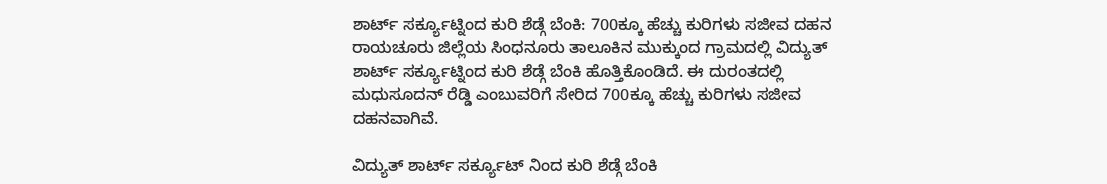ಶಾರ್ಟ್ ಸರ್ಕ್ಯೂಟ್ನಿಂದ ಕುರಿ ಶೆಡ್ಗೆ ಬೆಂಕಿ: 700ಕ್ಕೂ ಹೆಚ್ಚು ಕುರಿಗಳು ಸಜೀವ ದಹನ
ರಾಯಚೂರು ಜಿಲ್ಲೆಯ ಸಿಂಧನೂರು ತಾಲೂಕಿನ ಮುಕ್ಕುಂದ ಗ್ರಾಮದಲ್ಲಿ ವಿದ್ಯುತ್ ಶಾರ್ಟ್ ಸರ್ಕ್ಯೂಟ್ನಿಂದ ಕುರಿ ಶೆಡ್ಗೆ ಬೆಂಕಿ ಹೊತ್ತಿಕೊಂಡಿದೆ. ಈ ದುರಂತದಲ್ಲಿ ಮಧುಸೂದನ್ ರೆಡ್ಡಿ ಎಂಬುವರಿಗೆ ಸೇರಿದ 700ಕ್ಕೂ ಹೆಚ್ಚು ಕುರಿಗಳು ಸಜೀವ ದಹನವಾಗಿವೆ.

ವಿದ್ಯುತ್ ಶಾರ್ಟ್ ಸರ್ಕ್ಯೂಟ್ ನಿಂದ ಕುರಿ ಶೆಡ್ಗೆ ಬೆಂಕಿ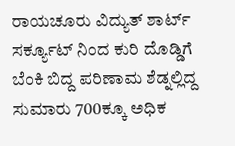ರಾಯಚೂರು ವಿದ್ಯುತ್ ಶಾರ್ಟ್ ಸರ್ಕ್ಯೂಟ್ ನಿಂದ ಕುರಿ ದೊಡ್ಡಿಗೆ ಬೆಂಕಿ ಬಿದ್ದ ಪರಿಣಾಮ ಶೆಡ್ನಲ್ಲಿದ್ದ ಸುಮಾರು 700ಕ್ಕೂ ಅಧಿಕ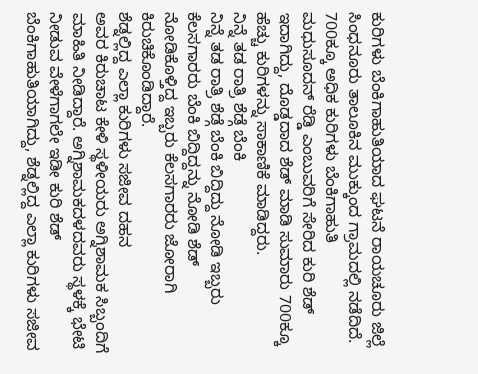ಕುರಿಗಳು ಬೆಂಕಿಗಾಹುತಿಯಾದ ಘಟನೆ ರಾಯಚೂರು ಜಿಲ್ಲೆ ಸಿಂಧನೂರು ತಾಲೂಕಿನ ಮುಕ್ಕುಂದ ಗ್ರಾಮದಲ್ಲಿ ನಡೆದಿದೆ.
700ಕ್ಕೂ ಅಧಿಕ ಕುರಿಗಳು ಬೆಂಕಿಗಾಹುತಿ
ಮಧುಸೂದನ್ ರೆಡ್ಡಿ ಎಂಬುವರಿಗೆ ಸೇರಿದ ಕುರಿ ಶೆಡ್ ಇದಾಗಿದ್ದು, ದೊಡ್ಡದಾದ ಶೆಡ್ ಮಾಡಿ ಸುಮಾರು 700ಕ್ಕೂ ಹೆಚ್ಚು ಕುರಿಗಳನ್ನು ಸಾಕಾಣಿಕೆ ಮಾಡಿದ್ದರು.
ನಿನ್ನೆ ತಡ ರಾತ್ರಿ ಶೆಡ್ಗೆ ಬೆಂಕಿ
ನಿನ್ನೆ ತಡ ರಾತ್ರಿ ಶೆಡ್ಗೆ ಬೆಂಕಿ ಬಿದ್ದಿದ್ದು ನೋಡಿ ಇಬ್ಬರು ಕೆಲಸಗಾರರು ಬೆಂಕಿ ಬಿದ್ದಿದ್ದನ್ನು ನೋಡಿ ಶೆಡ್ ನೋಡಿಕೊಳ್ತಿದ್ದ ಇಬ್ಬರು ಕೆಲಸಗಾರರು ಜೋರಾಗಿ ಕಿರುಚಿಕೊಂಡಿದ್ದಾರೆ.
ಶೆಡ್ನಲ್ಲಿದ್ದ ಎಲ್ಲಾ ಕುರಿಗಳು ಸಜೀವ ದಹನ
ಅವರ ಕಿರುಚಾಟ ಕೇಳಿ ಸ್ಥಳೀಯರು ಅಗ್ನಿಶಾಮಕ ಸಿಬ್ಬಂದಿಗೆ ಮಾಹಿತಿ ನೀಡಿದ್ದಾರೆ. ಅಗ್ನಿಶಾಮಕದಳದವರು ಸ್ಥಳಕ್ಕೆ ಭೇಟಿ ನೀಡುವ ವೇಳೆಗಾಗಲೇ ಇಡೀ ಕುರಿ ಶೆಡ್ ಬೆಂಕಿಗಾಹುತಿಯಾಗಿದ್ದು, ಶೆಡ್ನಲ್ಲಿದ್ದ ಎಲ್ಲಾ ಕುರಿಗಳು ಸಜೀವ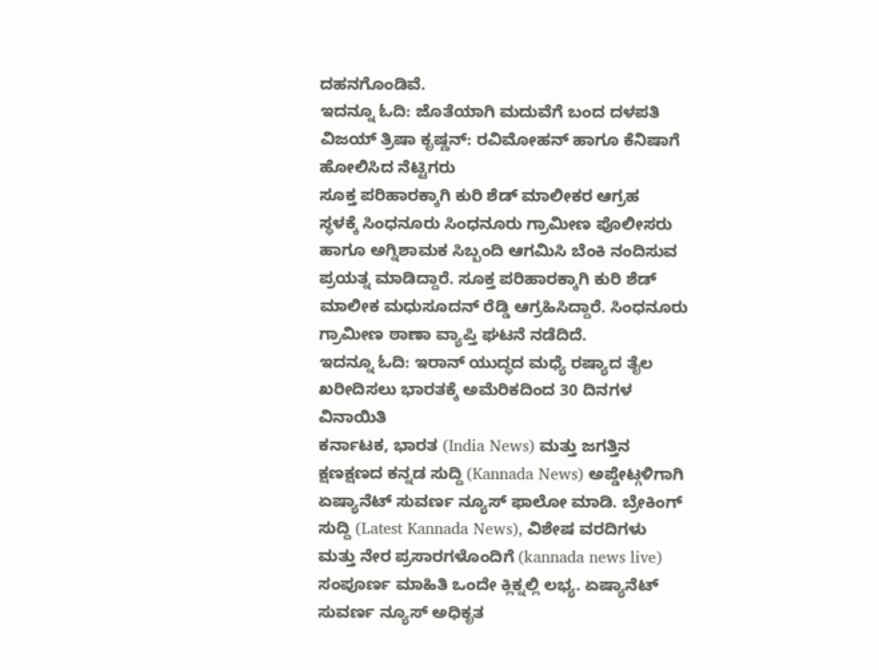ದಹನಗೊಂಡಿವೆ.
ಇದನ್ನೂ ಓದಿ: ಜೊತೆಯಾಗಿ ಮದುವೆಗೆ ಬಂದ ದಳಪತಿ ವಿಜಯ್ ತ್ರಿಷಾ ಕೃಷ್ಣನ್: ರವಿಮೋಹನ್ ಹಾಗೂ ಕೆನಿಷಾಗೆ ಹೋಲಿಸಿದ ನೆಟ್ಟಿಗರು
ಸೂಕ್ತ ಪರಿಹಾರಕ್ಕಾಗಿ ಕುರಿ ಶೆಡ್ ಮಾಲೀಕರ ಆಗ್ರಹ
ಸ್ಥಳಕ್ಕೆ ಸಿಂಧನೂರು ಸಿಂಧನೂರು ಗ್ರಾಮೀಣ ಪೊಲೀಸರು ಹಾಗೂ ಅಗ್ನಿಶಾಮಕ ಸಿಬ್ಬಂದಿ ಆಗಮಿಸಿ ಬೆಂಕಿ ನಂದಿಸುವ ಪ್ರಯತ್ನ ಮಾಡಿದ್ದಾರೆ. ಸೂಕ್ತ ಪರಿಹಾರಕ್ಕಾಗಿ ಕುರಿ ಶೆಡ್ ಮಾಲೀಕ ಮಧುಸೂದನ್ ರೆಡ್ಡಿ ಆಗ್ರಹಿಸಿದ್ದಾರೆ. ಸಿಂಧನೂರು ಗ್ರಾಮೀಣ ಠಾಣಾ ವ್ಯಾಪ್ತಿ ಘಟನೆ ನಡೆದಿದೆ.
ಇದನ್ನೂ ಓದಿ: ಇರಾನ್ ಯುದ್ಧದ ಮಧ್ಯೆ ರಷ್ಯಾದ ತೈಲ ಖರೀದಿಸಲು ಭಾರತಕ್ಕೆ ಅಮೆರಿಕದಿಂದ 30 ದಿನಗಳ ವಿನಾಯಿತಿ
ಕರ್ನಾಟಕ, ಭಾರತ (India News) ಮತ್ತು ಜಗತ್ತಿನ ಕ್ಷಣಕ್ಷಣದ ಕನ್ನಡ ಸುದ್ದಿ (Kannada News) ಅಪ್ಡೇಟ್ಗಳಿಗಾಗಿ ಏಷ್ಯಾನೆಟ್ ಸುವರ್ಣ ನ್ಯೂಸ್ ಫಾಲೋ ಮಾಡಿ. ಬ್ರೇಕಿಂಗ್ ಸುದ್ದಿ (Latest Kannada News), ವಿಶೇಷ ವರದಿಗಳು ಮತ್ತು ನೇರ ಪ್ರಸಾರಗಳೊಂದಿಗೆ (kannada news live) ಸಂಪೂರ್ಣ ಮಾಹಿತಿ ಒಂದೇ ಕ್ಲಿಕ್ನಲ್ಲಿ ಲಭ್ಯ. ಏಷ್ಯಾನೆಟ್ ಸುವರ್ಣ ನ್ಯೂಸ್ ಅಧಿಕೃತ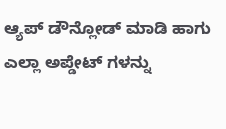ಆ್ಯಪ್ ಡೌನ್ಲೋಡ್ ಮಾಡಿ ಹಾಗು ಎಲ್ಲಾ ಅಪ್ಡೇಟ್ ಗಳನ್ನು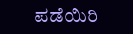ಪಡೆಯಿರಿ